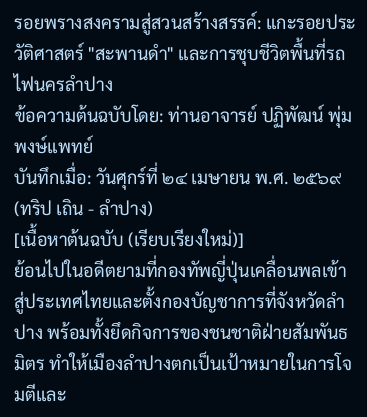รอยพรางสงครามสู่สวนสร้างสรรค์: แกะรอยประวัติศาสตร์ "สะพานดำ" และการชุบชีวิตพื้นที่รถไฟนครลำปาง
ข้อความต้นฉบับโดย: ท่านอาจารย์ ปฏิพัฒน์ พุ่มพงษ์แพทย์
บันทึกเมื่อ: วันศุกร์ที่ ๒๔ เมษายน พ.ศ. ๒๕๖๙ (ทริป เถิน - ลำปาง)
[เนื้อหาต้นฉบับ (เรียบเรียงใหม่)]
ย้อนไปในอดีตยามที่กองทัพญี่ปุ่นเคลื่อนพลเข้าสู่ประเทศไทยและตั้งกองบัญชาการที่จังหวัดลำปาง พร้อมทั้งยึดกิจการของชนชาติฝ่ายสัมพันธมิตร ทำให้เมืองลำปางตกเป็นเป้าหมายในการโจมตีและ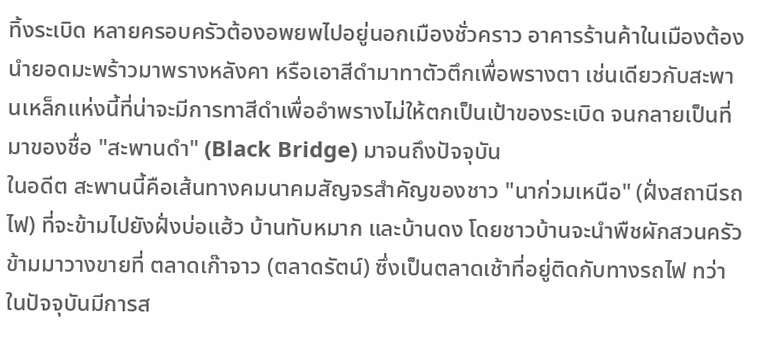ทิ้งระเบิด หลายครอบครัวต้องอพยพไปอยู่นอกเมืองชั่วคราว อาคารร้านค้าในเมืองต้องนำยอดมะพร้าวมาพรางหลังคา หรือเอาสีดำมาทาตัวตึกเพื่อพรางตา เช่นเดียวกับสะพานเหล็กแห่งนี้ที่น่าจะมีการทาสีดำเพื่ออำพรางไม่ให้ตกเป็นเป้าของระเบิด จนกลายเป็นที่มาของชื่อ "สะพานดำ" (Black Bridge) มาจนถึงปัจจุบัน
ในอดีต สะพานนี้คือเส้นทางคมนาคมสัญจรสำคัญของชาว "นาก่วมเหนือ" (ฝั่งสถานีรถไฟ) ที่จะข้ามไปยังฝั่งบ่อแฮ้ว บ้านทับหมาก และบ้านดง โดยชาวบ้านจะนำพืชผักสวนครัวข้ามมาวางขายที่ ตลาดเก๊าจาว (ตลาดรัตน์) ซึ่งเป็นตลาดเช้าที่อยู่ติดกับทางรถไฟ ทว่าในปัจจุบันมีการส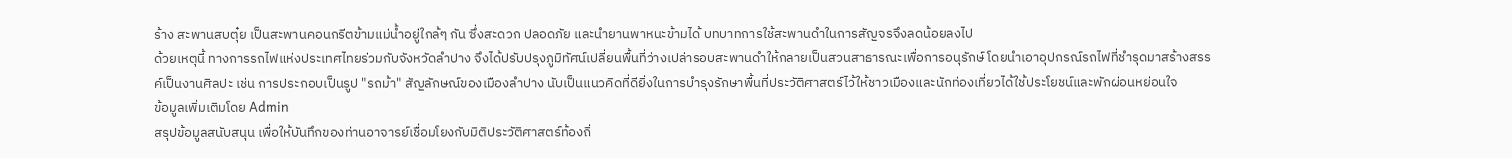ร้าง สะพานสบตุ๋ย เป็นสะพานคอนกรีตข้ามแม่น้ำอยู่ใกล้ๆ กัน ซึ่งสะดวก ปลอดภัย และนำยานพาหนะข้ามได้ บทบาทการใช้สะพานดำในการสัญจรจึงลดน้อยลงไป
ด้วยเหตุนี้ ทางการรถไฟแห่งประเทศไทยร่วมกับจังหวัดลำปาง จึงได้ปรับปรุงภูมิทัศน์เปลี่ยนพื้นที่ว่างเปล่ารอบสะพานดำให้กลายเป็นสวนสาธารณะเพื่อการอนุรักษ์ โดยนำเอาอุปกรณ์รถไฟที่ชำรุดมาสร้างสรรค์เป็นงานศิลปะ เช่น การประกอบเป็นรูป "รถม้า" สัญลักษณ์ของเมืองลำปาง นับเป็นแนวคิดที่ดียิ่งในการบำรุงรักษาพื้นที่ประวัติศาสตร์ไว้ให้ชาวเมืองและนักท่องเที่ยวได้ใช้ประโยชน์และพักผ่อนหย่อนใจ
ข้อมูลเพิ่มเติมโดย Admin
สรุปข้อมูลสนับสนุน เพื่อให้บันทึกของท่านอาจารย์เชื่อมโยงกับมิติประวัติศาสตร์ท้องถิ่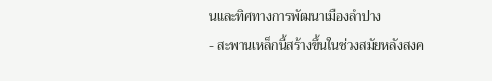นและทิศทางการพัฒนาเมืองลำปาง
- สะพานเหล็กนี้สร้างขึ้นในช่วงสมัยหลังสงค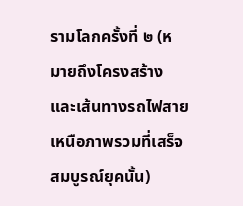รามโลกครั้งที่ ๒ (หมายถึงโครงสร้างและเส้นทางรถไฟสายเหนือภาพรวมที่เสร็จสมบูรณ์ยุคนั้น)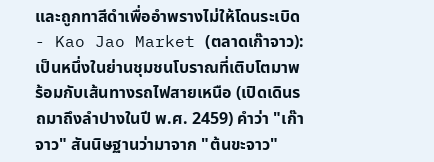และถูกทาสีดำเพื่ออำพรางไม่ให้โดนระเบิด
- Kao Jao Market (ตลาดเก๊าจาว): เป็นหนึ่งในย่านชุมชนโบราณที่เติบโตมาพร้อมกับเส้นทางรถไฟสายเหนือ (เปิดเดินรถมาถึงลำปางในปี พ.ศ. 2459) คำว่า "เก๊าจาว" สันนิษฐานว่ามาจาก "ต้นขะจาว"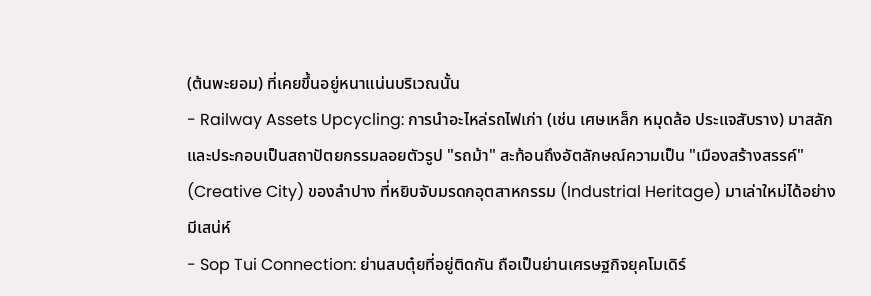(ต้นพะยอม) ที่เคยขึ้นอยู่หนาแน่นบริเวณนั้น
- Railway Assets Upcycling: การนำอะไหล่รถไฟเก่า (เช่น เศษเหล็ก หมุดล้อ ประแจสับราง) มาสลักและประกอบเป็นสถาปัตยกรรมลอยตัวรูป "รถม้า" สะท้อนถึงอัตลักษณ์ความเป็น "เมืองสร้างสรรค์" (Creative City) ของลำปาง ที่หยิบจับมรดกอุตสาหกรรม (Industrial Heritage) มาเล่าใหม่ได้อย่างมีเสน่ห์
- Sop Tui Connection: ย่านสบตุ๋ยที่อยู่ติดกัน ถือเป็นย่านเศรษฐกิจยุคโมเดิร์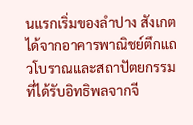นแรกเริ่มของลำปาง สังเกตได้จากอาคารพาณิชย์ตึกแถวโบราณและสถาปัตยกรรมที่ได้รับอิทธิพลจากจี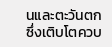นและตะวันตก ซึ่งเติบโตควบ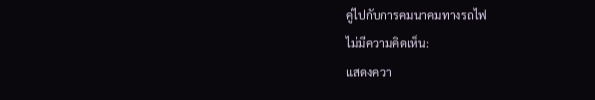คู่ไปกับการคมนาคมทางรถไฟ
ไม่มีความคิดเห็น:
แสดงควา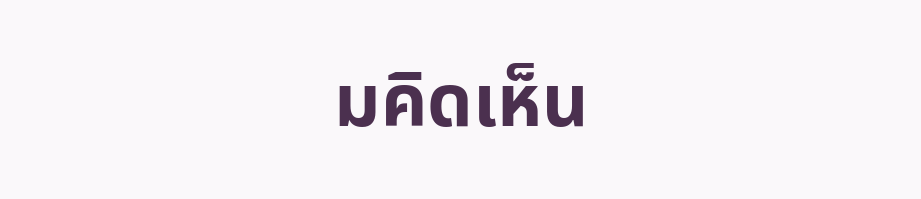มคิดเห็น